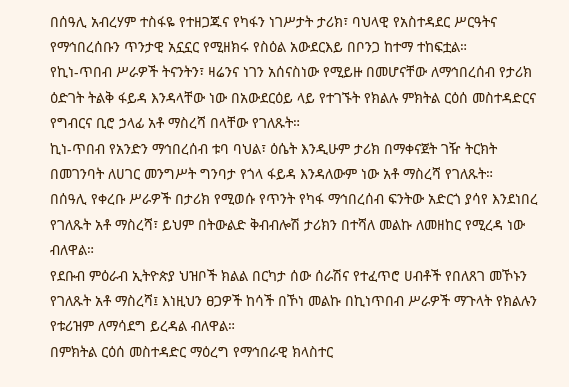በሰዓሊ አብረሃም ተስፋዬ የተዘጋጁና የካፋን ነገሥታት ታሪክ፣ ባህላዊ የአስተዳደር ሥርዓትና የማኅበረሰቡን ጥንታዊ አኗኗር የሚዘክሩ የስዕል አውደርእይ በቦንጋ ከተማ ተከፍቷል።
የኪነ-ጥበብ ሥራዎች ትናንትን፣ ዛሬንና ነገን አሰናስነው የሚይዙ በመሆናቸው ለማኅበረሰብ የታሪክ ዕድገት ትልቅ ፋይዳ እንዳላቸው ነው በአውደርዕይ ላይ የተገኙት የክልሉ ምክትል ርዕሰ መስተዳድርና የግብርና ቢሮ ኃላፊ አቶ ማስረሻ በላቸው የገለጹት።
ኪነ-ጥበብ የአንድን ማኅበረሰብ ቱባ ባህል፣ ዕሴት እንዲሁም ታሪክ በማቀናጀት ገዥ ትርክት በመገንባት ለሀገር መንግሥት ግንባታ የጎላ ፋይዳ እንዳለውም ነው አቶ ማስረሻ የገለጹት።
በሰዓሊ የቀረቡ ሥራዎች በታሪክ የሚወሱ የጥንት የካፋ ማኅበረሰብ ፍንትው አድርጎ ያሳየ እንደነበረ የገለጹት አቶ ማስረሻ፣ ይህም በትውልድ ቅብብሎሽ ታሪክን በተሻለ መልኩ ለመዘከር የሚረዳ ነው ብለዋል።
የደቡብ ምዕራብ ኢትዮጵያ ህዝቦች ክልል በርካታ ሰው ሰራሽና የተፈጥሮ ሀብቶች የበለጸገ መኾኑን የገለጹት አቶ ማስረሻ፤ እነዚህን ፀጋዎች ከሳች በኾነ መልኩ በኪነጥበብ ሥራዎች ማጉላት የክልሉን የቱሪዝም ለማሳደግ ይረዳል ብለዋል።
በምክትል ርዕሰ መስተዳድር ማዕረግ የማኅበራዊ ክላስተር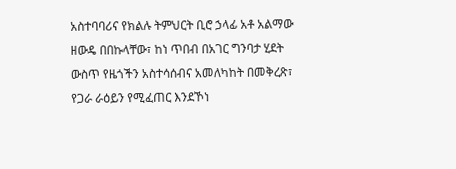አስተባባሪና የክልሉ ትምህርት ቢሮ ኃላፊ አቶ አልማው ዘውዴ በበኩላቸው፣ ከነ ጥበብ በአገር ግንባታ ሂደት ውስጥ የዜጎችን አስተሳሰብና አመለካከት በመቅረጽ፣ የጋራ ራዕይን የሚፈጠር እንደኾነ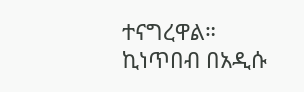ተናግረዋል።
ኪነጥበብ በአዲሱ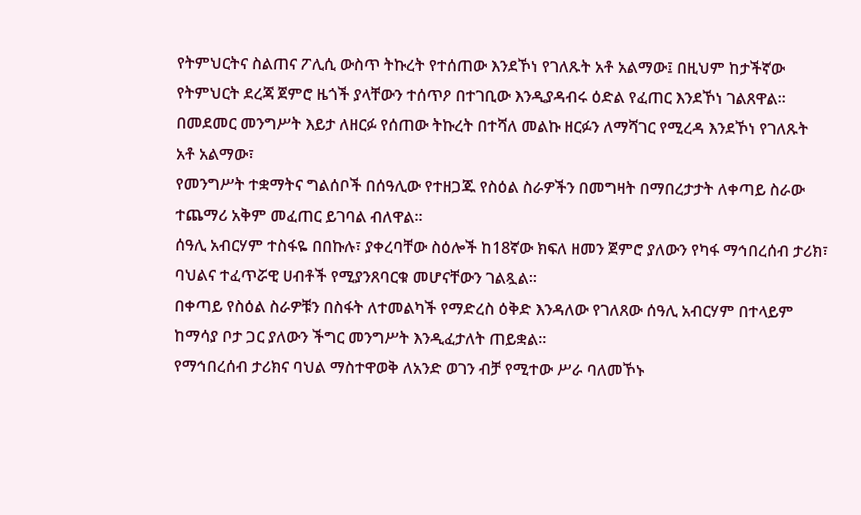የትምህርትና ስልጠና ፖሊሲ ውስጥ ትኩረት የተሰጠው እንደኾነ የገለጹት አቶ አልማው፤ በዚህም ከታችኛው የትምህርት ደረጃ ጀምሮ ዜጎች ያላቸውን ተሰጥዖ በተገቢው እንዲያዳብሩ ዕድል የፈጠር እንደኾነ ገልጸዋል።
በመደመር መንግሥት እይታ ለዘርፉ የሰጠው ትኩረት በተሻለ መልኩ ዘርፉን ለማሻገር የሚረዳ እንደኾነ የገለጹት አቶ አልማው፣
የመንግሥት ተቋማትና ግልሰቦች በሰዓሊው የተዘጋጁ የስዕል ስራዎችን በመግዛት በማበረታታት ለቀጣይ ስራው ተጨማሪ አቅም መፈጠር ይገባል ብለዋል።
ሰዓሊ አብርሃም ተስፋዬ በበኩሉ፣ ያቀረባቸው ስዕሎች ከ18ኛው ክፍለ ዘመን ጀምሮ ያለውን የካፋ ማኅበረሰብ ታሪክ፣ ባህልና ተፈጥሯዊ ሀብቶች የሚያንጸባርቁ መሆናቸውን ገልጿል።
በቀጣይ የስዕል ስራዎቹን በስፋት ለተመልካች የማድረስ ዕቅድ እንዳለው የገለጸው ሰዓሊ አብርሃም በተላይም ከማሳያ ቦታ ጋር ያለውን ችግር መንግሥት እንዲፈታለት ጠይቋል።
የማኅበረሰብ ታሪክና ባህል ማስተዋወቅ ለአንድ ወገን ብቻ የሚተው ሥራ ባለመኾኑ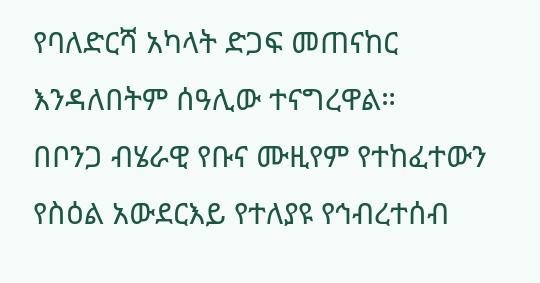የባለድርሻ አካላት ድጋፍ መጠናከር እንዳለበትም ሰዓሊው ተናግረዋል።
በቦንጋ ብሄራዊ የቡና ሙዚየም የተከፈተውን የስዕል አውደርእይ የተለያዩ የኅብረተሰብ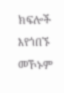ክፍሎች እየጎበኙ መኾኑም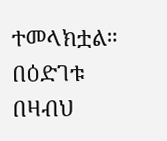ተመላክቷል።
በዕድገቱ በዛብህ